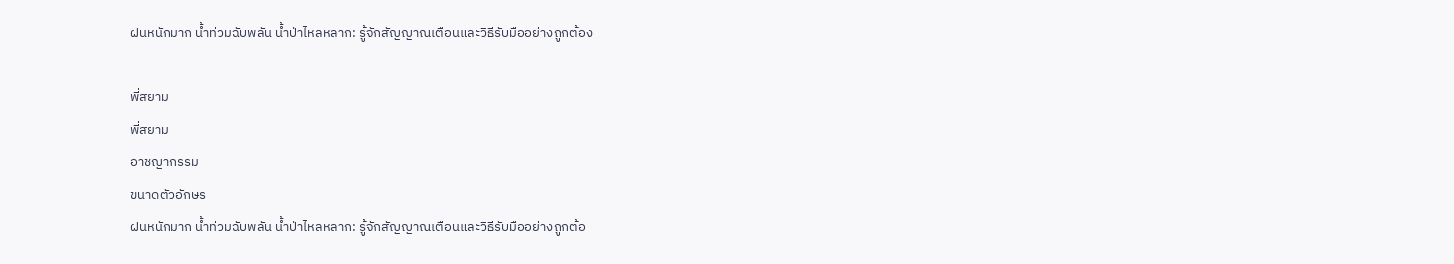ฝนหนักมาก น้ำท่วมฉับพลัน น้ำป่าไหลหลาก: รู้จักสัญญาณเตือนและวิธีรับมืออย่างถูกต้อง

พี่สยาม
พี่สยาม
อาชญากรรม
ขนาดตัวอักษร
ฝนหนักมาก น้ำท่วมฉับพลัน น้ำป่าไหลหลาก: รู้จักสัญญาณเตือนและวิธีรับมืออย่างถูกต้อ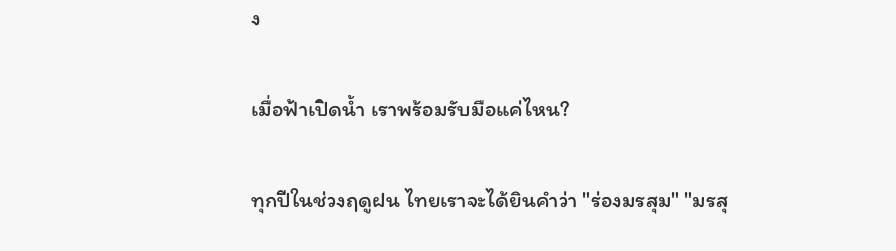ง

เมื่อฟ้าเปิดน้ำ เราพร้อมรับมือแค่ไหน?

ทุกปีในช่วงฤดูฝน ไทยเราจะได้ยินคำว่า "ร่องมรสุม" "มรสุ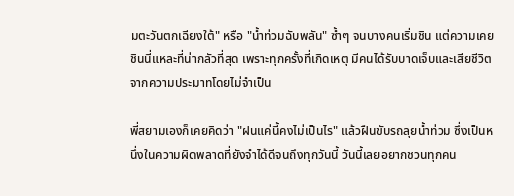มตะวันตกเฉียงใต้" หรือ "น้ำท่วมฉับพลัน" ซ้ำๆ จนบางคนเริ่มชิน แต่ความเคยชินนี่แหละที่น่ากลัวที่สุด เพราะทุกครั้งที่เกิดเหตุ มีคนได้รับบาดเจ็บและเสียชีวิตจากความประมาทโดยไม่จำเป็น

พี่สยามเองก็เคยคิดว่า "ฝนแค่นี้คงไม่เป็นไร" แล้วฝืนขับรถลุยน้ำท่วม ซึ่งเป็นหนึ่งในความผิดพลาดที่ยังจำได้ดีจนถึงทุกวันนี้ วันนี้เลยอยากชวนทุกคน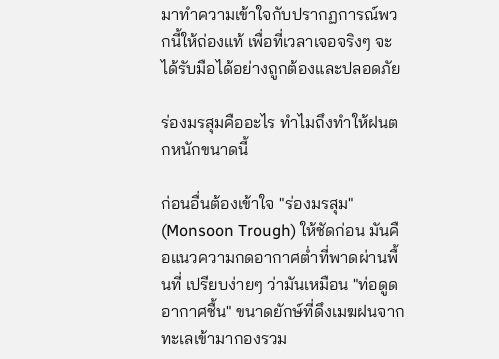มาทำความเข้าใจกับปรากฏการณ์พวกนี้ให้ถ่องแท้ เพื่อที่เวลาเจอจริงๆ จะได้รับมือได้อย่างถูกต้องและปลอดภัย

ร่องมรสุมคืออะไร ทำไมถึงทำให้ฝนตกหนักขนาดนี้

ก่อนอื่นต้องเข้าใจ "ร่องมรสุม" (Monsoon Trough) ให้ชัดก่อน มันคือแนวความกดอากาศต่ำที่พาดผ่านพื้นที่ เปรียบง่ายๆ ว่ามันเหมือน "ท่อดูดอากาศชื้น" ขนาดยักษ์ที่ดึงเมฆฝนจากทะเลเข้ามากองรวม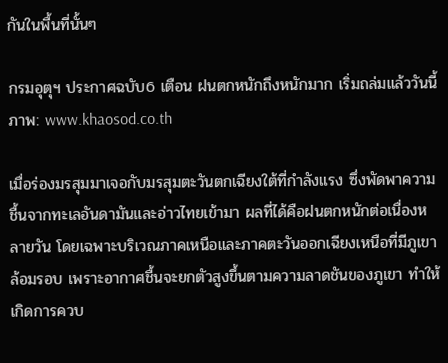กันในพื้นที่นั้นๆ

กรมอุตุฯ ประกาศฉบับ6 เตือน ฝนตกหนักถึงหนักมาก เริ่มถล่มแล้ววันนี้
ภาพ: www.khaosod.co.th

เมื่อร่องมรสุมมาเจอกับมรสุมตะวันตกเฉียงใต้ที่กำลังแรง ซึ่งพัดพาความชื้นจากทะเลอันดามันและอ่าวไทยเข้ามา ผลที่ได้คือฝนตกหนักต่อเนื่องหลายวัน โดยเฉพาะบริเวณภาคเหนือและภาคตะวันออกเฉียงเหนือที่มีภูเขาล้อมรอบ เพราะอากาศชื้นจะยกตัวสูงขึ้นตามความลาดชันของภูเขา ทำให้เกิดการควบ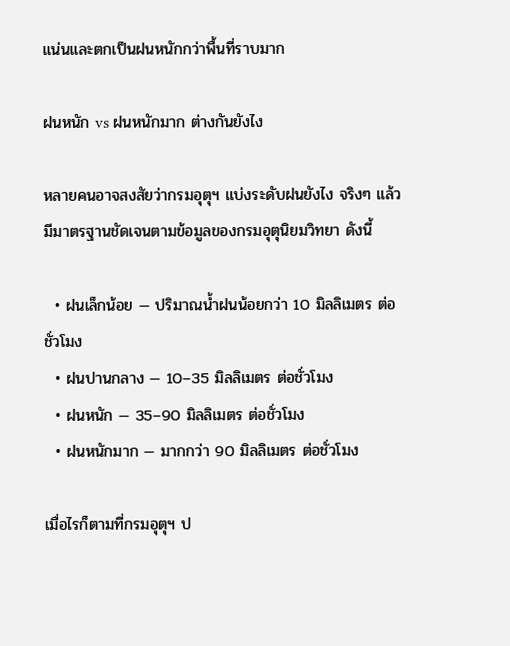แน่นและตกเป็นฝนหนักกว่าพื้นที่ราบมาก

ฝนหนัก vs ฝนหนักมาก ต่างกันยังไง

หลายคนอาจสงสัยว่ากรมอุตุฯ แบ่งระดับฝนยังไง จริงๆ แล้วมีมาตรฐานชัดเจนตามข้อมูลของกรมอุตุนิยมวิทยา ดังนี้

  • ฝนเล็กน้อย — ปริมาณน้ำฝนน้อยกว่า 10 มิลลิเมตร ต่อชั่วโมง
  • ฝนปานกลาง — 10–35 มิลลิเมตร ต่อชั่วโมง
  • ฝนหนัก — 35–90 มิลลิเมตร ต่อชั่วโมง
  • ฝนหนักมาก — มากกว่า 90 มิลลิเมตร ต่อชั่วโมง

เมื่อไรก็ตามที่กรมอุตุฯ ป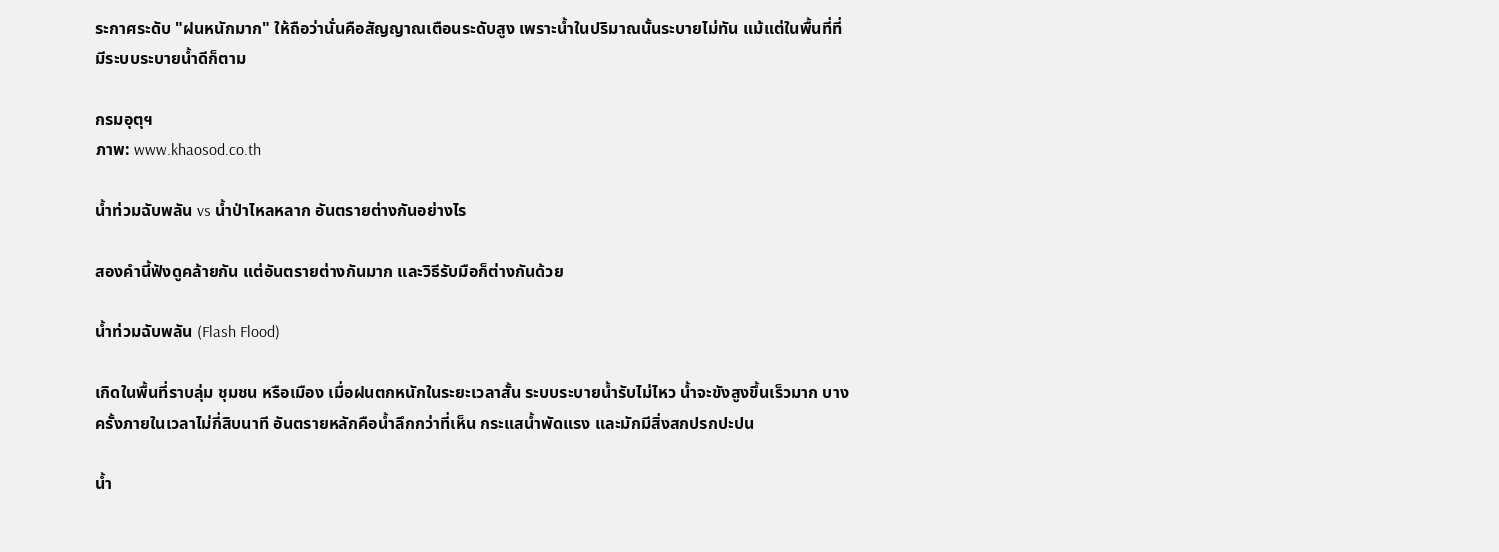ระกาศระดับ "ฝนหนักมาก" ให้ถือว่านั่นคือสัญญาณเตือนระดับสูง เพราะน้ำในปริมาณนั้นระบายไม่ทัน แม้แต่ในพื้นที่ที่มีระบบระบายน้ำดีก็ตาม

กรมอุตุฯ
ภาพ: www.khaosod.co.th

น้ำท่วมฉับพลัน vs น้ำป่าไหลหลาก อันตรายต่างกันอย่างไร

สองคำนี้ฟังดูคล้ายกัน แต่อันตรายต่างกันมาก และวิธีรับมือก็ต่างกันด้วย

น้ำท่วมฉับพลัน (Flash Flood)

เกิดในพื้นที่ราบลุ่ม ชุมชน หรือเมือง เมื่อฝนตกหนักในระยะเวลาสั้น ระบบระบายน้ำรับไม่ไหว น้ำจะขังสูงขึ้นเร็วมาก บางครั้งภายในเวลาไม่กี่สิบนาที อันตรายหลักคือน้ำลึกกว่าที่เห็น กระแสน้ำพัดแรง และมักมีสิ่งสกปรกปะปน

น้ำ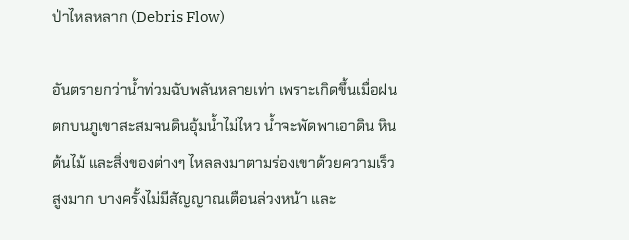ป่าไหลหลาก (Debris Flow)

อันตรายกว่าน้ำท่วมฉับพลันหลายเท่า เพราะเกิดขึ้นเมื่อฝนตกบนภูเขาสะสมจนดินอุ้มน้ำไม่ไหว น้ำจะพัดพาเอาดิน หิน ต้นไม้ และสิ่งของต่างๆ ไหลลงมาตามร่องเขาด้วยความเร็วสูงมาก บางครั้งไม่มีสัญญาณเตือนล่วงหน้า และ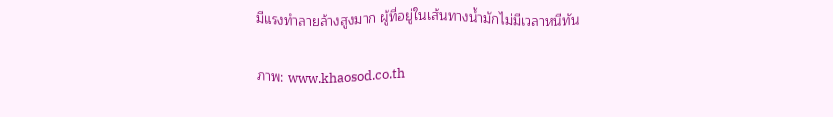มีแรงทำลายล้างสูงมาก ผู้ที่อยู่ในเส้นทางน้ำมักไม่มีเวลาหนีทัน

ภาพ: www.khaosod.co.th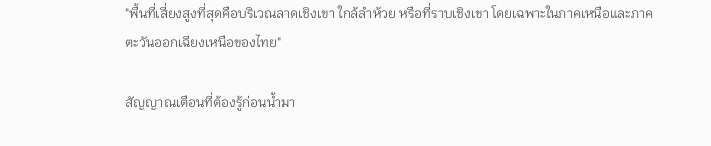"พื้นที่เสี่ยงสูงที่สุดคือบริเวณลาดเชิงเขา ใกล้ลำห้วย หรือที่ราบเชิงเขา โดยเฉพาะในภาคเหนือและภาคตะวันออกเฉียงเหนือของไทย"

สัญญาณเตือนที่ต้องรู้ก่อนน้ำมา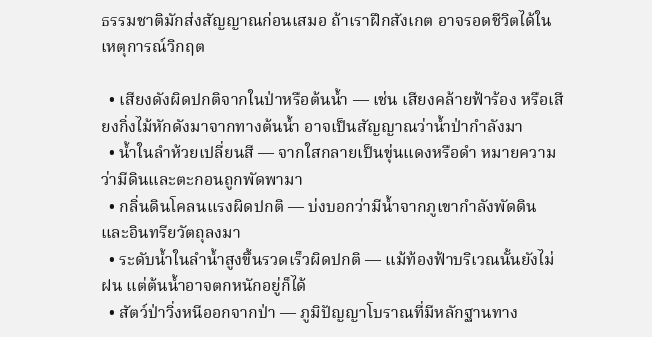ธรรมชาติมักส่งสัญญาณก่อนเสมอ ถ้าเราฝึกสังเกต อาจรอดชีวิตได้ในเหตุการณ์วิกฤต

  • เสียงดังผิดปกติจากในป่าหรือต้นน้ำ — เช่น เสียงคล้ายฟ้าร้อง หรือเสียงกิ่งไม้หักดังมาจากทางต้นน้ำ อาจเป็นสัญญาณว่าน้ำป่ากำลังมา
  • น้ำในลำห้วยเปลี่ยนสี — จากใสกลายเป็นขุ่นแดงหรือดำ หมายความว่ามีดินและตะกอนถูกพัดพามา
  • กลิ่นดินโคลนแรงผิดปกติ — บ่งบอกว่ามีน้ำจากภูเขากำลังพัดดินและอินทรียวัตถุลงมา
  • ระดับน้ำในลำน้ำสูงขึ้นรวดเร็วผิดปกติ — แม้ท้องฟ้าบริเวณนั้นยังไม่ฝน แต่ต้นน้ำอาจตกหนักอยู่ก็ได้
  • สัตว์ป่าวิ่งหนีออกจากป่า — ภูมิปัญญาโบราณที่มีหลักฐานทาง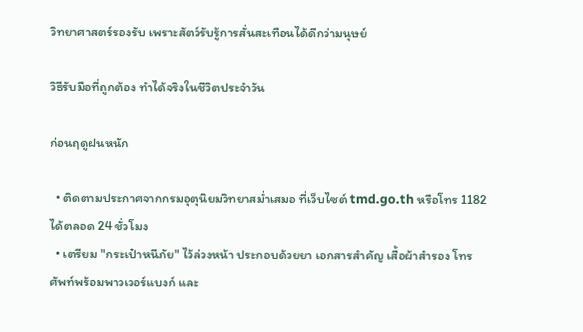วิทยาศาสตร์รองรับ เพราะสัตว์รับรู้การสั่นสะเทือนได้ดีกว่ามนุษย์

วิธีรับมือที่ถูกต้อง ทำได้จริงในชีวิตประจำวัน

ก่อนฤดูฝนหนัก

  • ติดตามประกาศจากกรมอุตุนิยมวิทยาสม่ำเสมอ ที่เว็บไซต์ tmd.go.th หรือโทร 1182 ได้ตลอด 24 ชั่วโมง
  • เตรียม "กระเป๋าหนีภัย" ไว้ล่วงหน้า ประกอบด้วยยา เอกสารสำคัญ เสื้อผ้าสำรอง โทรศัพท์พร้อมพาวเวอร์แบงก์ และ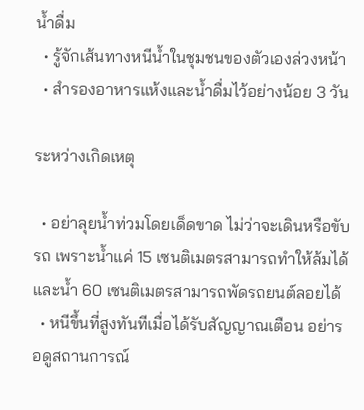น้ำดื่ม
  • รู้จักเส้นทางหนีน้ำในชุมชนของตัวเองล่วงหน้า
  • สำรองอาหารแห้งและน้ำดื่มไว้อย่างน้อย 3 วัน

ระหว่างเกิดเหตุ

  • อย่าลุยน้ำท่วมโดยเด็ดขาด ไม่ว่าจะเดินหรือขับรถ เพราะน้ำแค่ 15 เซนติเมตรสามารถทำให้ล้มได้ และน้ำ 60 เซนติเมตรสามารถพัดรถยนต์ลอยได้
  • หนีขึ้นที่สูงทันทีเมื่อได้รับสัญญาณเตือน อย่ารอดูสถานการณ์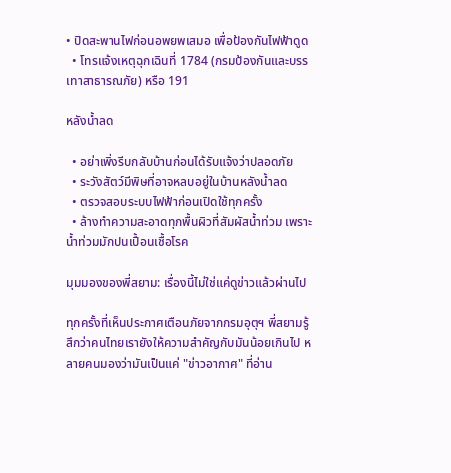• ปิดสะพานไฟก่อนอพยพเสมอ เพื่อป้องกันไฟฟ้าดูด
  • โทรแจ้งเหตุฉุกเฉินที่ 1784 (กรมป้องกันและบรรเทาสาธารณภัย) หรือ 191

หลังน้ำลด

  • อย่าเพิ่งรีบกลับบ้านก่อนได้รับแจ้งว่าปลอดภัย
  • ระวังสัตว์มีพิษที่อาจหลบอยู่ในบ้านหลังน้ำลด
  • ตรวจสอบระบบไฟฟ้าก่อนเปิดใช้ทุกครั้ง
  • ล้างทำความสะอาดทุกพื้นผิวที่สัมผัสน้ำท่วม เพราะน้ำท่วมมักปนเปื้อนเชื้อโรค

มุมมองของพี่สยาม: เรื่องนี้ไม่ใช่แค่ดูข่าวแล้วผ่านไป

ทุกครั้งที่เห็นประกาศเตือนภัยจากกรมอุตุฯ พี่สยามรู้สึกว่าคนไทยเรายังให้ความสำคัญกับมันน้อยเกินไป หลายคนมองว่ามันเป็นแค่ "ข่าวอากาศ" ที่อ่าน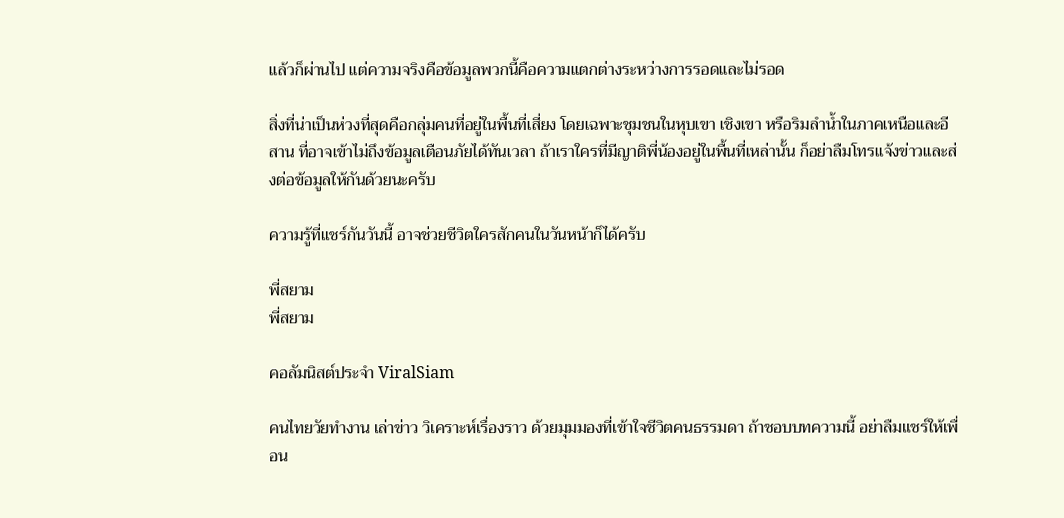แล้วก็ผ่านไป แต่ความจริงคือข้อมูลพวกนี้คือความแตกต่างระหว่างการรอดและไม่รอด

สิ่งที่น่าเป็นห่วงที่สุดคือกลุ่มคนที่อยู่ในพื้นที่เสี่ยง โดยเฉพาะชุมชนในหุบเขา เชิงเขา หรือริมลำน้ำในภาคเหนือและอีสาน ที่อาจเข้าไม่ถึงข้อมูลเตือนภัยได้ทันเวลา ถ้าเราใครที่มีญาติพี่น้องอยู่ในพื้นที่เหล่านั้น ก็อย่าลืมโทรแจ้งข่าวและส่งต่อข้อมูลให้กันด้วยนะครับ

ความรู้ที่แชร์กันวันนี้ อาจช่วยชีวิตใครสักคนในวันหน้าก็ได้ครับ

พี่สยาม
พี่สยาม

คอลัมนิสต์ประจำ ViralSiam

คนไทยวัยทำงาน เล่าข่าว วิเคราะห์เรื่องราว ด้วยมุมมองที่เข้าใจชีวิตคนธรรมดา ถ้าชอบบทความนี้ อย่าลืมแชร์ให้เพื่อน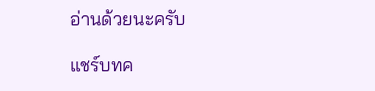อ่านด้วยนะครับ

แชร์บทค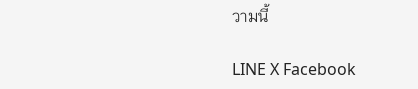วามนี้

LINE X Facebook